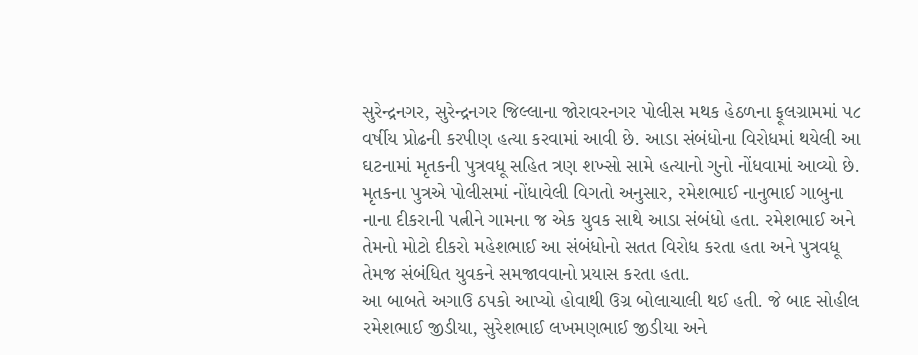સુરેન્દ્રનગર, સુરેન્દ્રનગર જિલ્લાના જોરાવરનગર પોલીસ મથક હેઠળના ફૂલગ્રામમાં ૫૮ વર્ષીય પ્રોઢની કરપીણ હત્યા કરવામાં આવી છે. આડા સંબંધોના વિરોધમાં થયેલી આ ઘટનામાં મૃતકની પુત્રવધૂ સહિત ત્રણ શખ્સો સામે હત્યાનો ગુનો નોંધવામાં આવ્યો છે.
મૃતકના પુત્રએ પોલીસમાં નોંધાવેલી વિગતો અનુસાર, રમેશભાઈ નાનુભાઈ ગાબુના નાના દીકરાની પત્નીને ગામના જ એક યુવક સાથે આડા સંબંધો હતા. રમેશભાઈ અને તેમનો મોટો દીકરો મહેશભાઈ આ સંબંધોનો સતત વિરોધ કરતા હતા અને પુત્રવધૂ તેમજ સંબંધિત યુવકને સમજાવવાનો પ્રયાસ કરતા હતા.
આ બાબતે અગાઉ ઠપકો આપ્યો હોવાથી ઉગ્ર બોલાચાલી થઈ હતી. જે બાદ સોહીલ રમેશભાઈ જીડીયા, સુરેશભાઈ લખમણભાઈ જીડીયા અને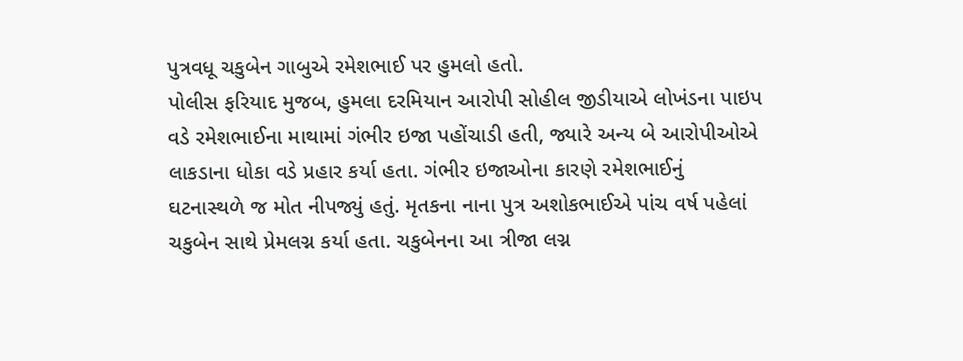પુત્રવધૂ ચકુબેન ગાબુએ રમેશભાઈ પર હુમલો હતો.
પોલીસ ફરિયાદ મુજબ, હુમલા દરમિયાન આરોપી સોહીલ જીડીયાએ લોખંડના પાઇપ વડે રમેશભાઈના માથામાં ગંભીર ઇજા પહોંચાડી હતી, જ્યારે અન્ય બે આરોપીઓએ લાકડાના ધોકા વડે પ્રહાર કર્યા હતા. ગંભીર ઇજાઓના કારણે રમેશભાઈનું ઘટનાસ્થળે જ મોત નીપજ્યું હતું. મૃતકના નાના પુત્ર અશોકભાઈએ પાંચ વર્ષ પહેલાં ચકુબેન સાથે પ્રેમલગ્ન કર્યા હતા. ચકુબેનના આ ત્રીજા લગ્ન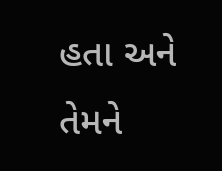હતા અને તેમને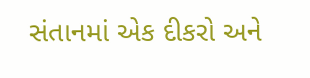સંતાનમાં એક દીકરો અને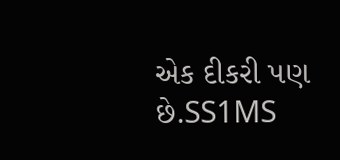એક દીકરી પણ છે.SS1MS